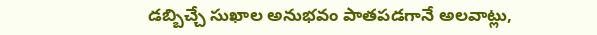డబ్బిచ్చే సుఖాల అనుభవం పాతపడగానే అలవాట్లు,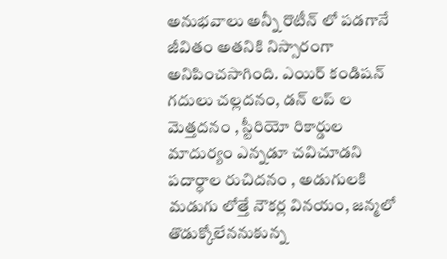అనుభవాలు అన్నీ రొటీన్ లో పడగానే జీవితం అతనికి నిస్సారంగా అనిపించసాగింది. ఎయిర్ కండిషన్ గదులు చల్లదనం, డన్ లప్ ల మెత్తదనం , స్టీరియో రికార్డుల మాదుర్యం ఎన్నడూ చవిచూడని పదార్ధాల రుచిదనం , అడుగులకి మడుగు లోత్తే నౌకర్ల వినయం, జన్మలో తొడుక్కోలేననుకున్న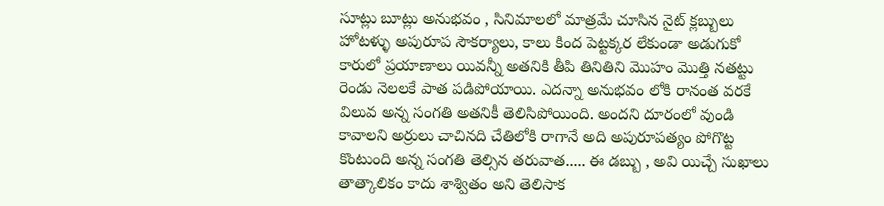సూట్లు బూట్లు అనుభవం , సినిమాలలో మాత్రమే చూసిన నైట్ క్లబ్బులు హోటళ్ళు అపురూప సౌకర్యాలు, కాలు కింద పెట్టక్కర లేకుండా అడుగుకో కారులో ప్రయాణాలు యివన్నీ అతనికి తీపి తినితిని మొహం మొత్తి నతట్టు రెండు నెలలకే పాత పడిపోయాయి. ఎదన్నా అనుభవం లోకి రానంత వరకే విలువ అన్న సంగతి అతనికీ తెలిసిపోయింది. అందని దూరంలో వుండి కావాలని అర్రులు చాచినది చేతిలోకి రాగానే అది అపురూపత్యం పోగొట్ట కొంటుంది అన్న సంగతి తెల్సిన తరువాత..... ఈ డబ్బు , అవి యిచ్చే సుఖాలు తాత్కాలికం కాదు శాశ్వితం అని తెలిసాక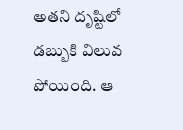అతని దృష్టిలో డబ్బుకి విలువ పోయింది. ఆ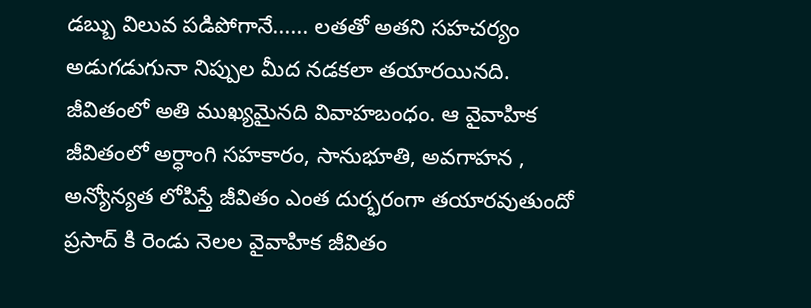డబ్బు విలువ పడిపోగానే...... లతతో అతని సహచర్యం అడుగడుగునా నిప్పుల మీద నడకలా తయారయినది. జీవితంలో అతి ముఖ్యమైనది వివాహబంధం. ఆ వైవాహిక జీవితంలో అర్ధాంగి సహకారం, సానుభూతి, అవగాహన , అన్యోన్యత లోపిస్తే జీవితం ఎంత దుర్భరంగా తయారవుతుందో ప్రసాద్ కి రెండు నెలల వైవాహిక జీవితం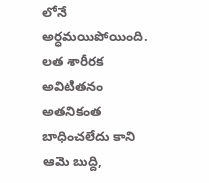లోనే అర్ధమయిపోయింది.
లత శారీరక అవిటితనం అతనికంత బాధించలేదు కాని ఆమె బుద్ది,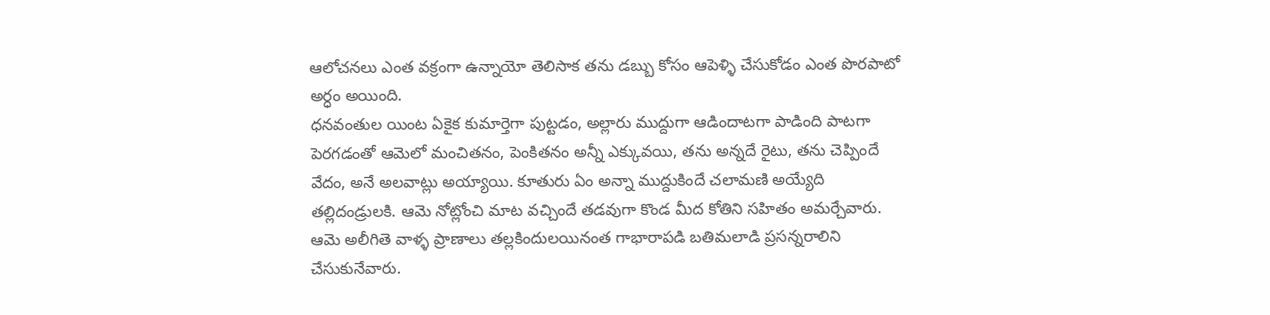ఆలోచనలు ఎంత వక్రంగా ఉన్నాయో తెలిసాక తను డబ్బు కోసం ఆపెళ్ళి చేసుకోడం ఎంత పొరపాటో అర్ధం అయింది.
ధనవంతుల యింట ఏకైక కుమార్తెగా పుట్టడం, అల్లారు ముద్దుగా ఆడిందాటగా పాడింది పాటగా పెరగడంతో ఆమెలో మంచితనం, పెంకితనం అన్నీ ఎక్కువయి, తను అన్నదే రైటు, తను చెప్పిందే వేదం, అనే అలవాట్లు అయ్యాయి. కూతురు ఏం అన్నా ముద్దుకిందే చలామణి అయ్యేది తల్లిదండ్రులకి. ఆమె నోట్లోంచి మాట వచ్చిందే తడవుగా కొండ మీద కోతిని సహితం అమర్చేవారు. ఆమె అలీగితె వాళ్ళ ప్రాణాలు తల్లకిందులయినంత గాభారాపడి బతిమలాడి ప్రసన్నరాలిని చేసుకునేవారు.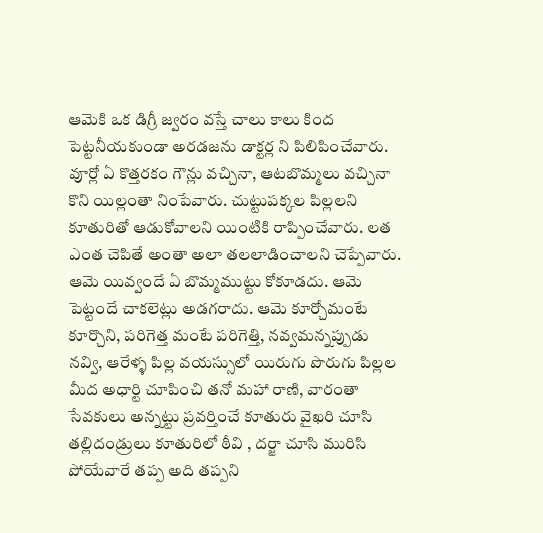ఆమెకి ఒక డిగ్రీ జ్వరం వస్తే చాలు కాలు కింద పెట్టనీయకుండా అరడజను డాక్టర్ల ని పిలిపించేవారు. వూర్లో ఏ కొత్తరకం గౌన్లు వచ్చినా, ఆటబొమ్మలు వచ్చినా కొని యిల్లంతా నింపేవారు. చుట్టుపక్కల పిల్లలని కూతురితో ఆడుకోవాలని యింటికి రాప్పించేవారు. లత ఎంత చెపితే అంతా అలా తలలాడించాలని చెప్పేవారు. ఆమె యివ్వందే ఏ బొమ్మముట్టు కోకూడదు. ఆమె పెట్టందే చాకలెట్లు అడగరాదు. ఆమె కూర్చోమంటే కూర్చొని, పరిగెత్త మంటే పరిగెత్తి, నవ్వమన్నప్పుడు నవ్వి, ఆరేళ్ళ పిల్ల వయస్సులో యిరుగు పొరుగు పిల్లల మీద అధార్టి చూపించి తనో మహా రాణి, వారంతా సేవకులు అన్నట్టు ప్రవర్తించే కూతురు వైఖరి చూసి తల్లిదండ్రులు కూతురిలో ఠీవి , దర్జా చూసి మురిసి పోయేవారే తప్ప అది తప్పని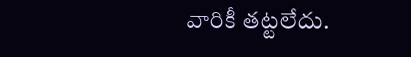వారికీ తట్టలేదు.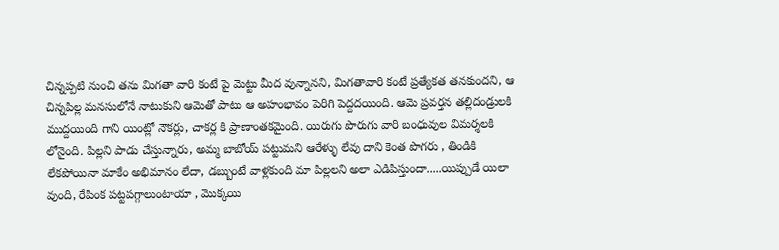చిన్నప్పటి నుంచి తను మిగతా వారి కంటే పై మెట్టు మీద వున్నానని, మిగతావారి కంటే ప్రత్యేకత తనకుందని, ఆ చిన్నపిల్ల మనసులోనే నాటుకుని ఆమెతో పాటు ఆ అహంభావం పెరిగి పెద్దదయింది. ఆమె ప్రవర్తన తల్లిదండ్రులకి ముద్దయింది గాని యింట్లో నౌకర్లు, చాకర్ల కి ప్రాణాంతకమైంది. యిరుగు పొరుగు వారి బంధువుల విమర్శలకి లోనైంది. పిల్లని పాడు చేస్తున్నారు, అమ్మ బాబోయ్ పట్టుమని ఆరేళ్ళు లేవు దాని కెంత పొగరు , తిండికి లేకపోయినా మాకేం అభిమానం లేదా, డబ్బుంటే వాళ్లకుంది మా పిల్లలని అలా ఎడిపిస్తుందా.....యిప్పుడే యిలా వుంది, రేపింక పట్టపగ్గాలుంటాయా , మొక్కయి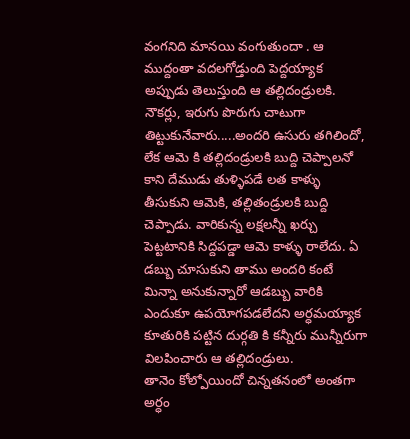వంగనిది మానయి వంగుతుందా . ఆ ముద్దంతా వదలగోడ్తుంది పెద్దయ్యాక అప్పుడు తెలుస్తుంది ఆ తల్లిదండ్రులకి. నౌకర్లు, ఇరుగు పొరుగు చాటుగా తిట్టుకునేవారు.....అందరి ఉసురు తగిలిందో, లేక ఆమె కి తల్లిదండ్రులకి బుద్ది చెప్పాలనో కాని దేముడు తుళ్ళిపడే లత కాళ్ళు తీసుకుని ఆమెకి, తల్లితండ్రులకి బుద్ది చెప్పాడు. వారికున్న లక్షలన్నీ ఖర్చు పెట్టటానికి సిద్దపడ్డా ఆమె కాళ్ళు రాలేదు. ఏ డబ్బు చూసుకుని తాము అందరి కంటే మిన్నా అనుకున్నారో ఆడబ్బు వారికి ఎందుకూ ఉపయోగపడలేదని అర్ధమయ్యాక కూతురికి పట్టిన దుర్గతి కి కన్నీరు మున్నీరుగా విలపించారు ఆ తల్లిదండ్రులు.
తానెం కోల్పోయిందో చిన్నతనంలో అంతగా అర్ధం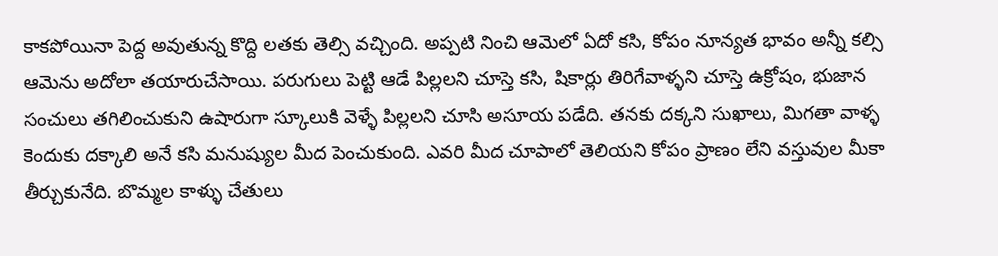కాకపోయినా పెద్ద అవుతున్న కొద్ది లతకు తెల్సి వచ్చింది. అప్పటి నించి ఆమెలో ఏదో కసి, కోపం నూన్యత భావం అన్నీ కల్సి ఆమెను అదోలా తయారుచేసాయి. పరుగులు పెట్టి ఆడే పిల్లలని చూస్తె కసి, షికార్లు తిరిగేవాళ్ళని చూస్తె ఉక్రోషం, భుజాన సంచులు తగిలించుకుని ఉషారుగా స్కూలుకి వెళ్ళే పిల్లలని చూసి అసూయ పడేది. తనకు దక్కని సుఖాలు, మిగతా వాళ్ళ కెందుకు దక్కాలి అనే కసి మనుష్యుల మీద పెంచుకుంది. ఎవరి మీద చూపాలో తెలియని కోపం ప్రాణం లేని వస్తువుల మీకా తీర్చుకునేది. బొమ్మల కాళ్ళు చేతులు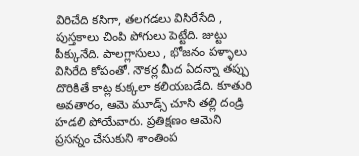విరిచేది కసిగా, తలగడలు విసిరేసేది , పుస్తకాలు చింపి పోగులు పెట్టేది. జుట్టు పీక్కునేది. పాలగ్లాసులు , భోజనం పళ్ళాలు విసిరేది కోపంతో. నౌకర్ల మీద ఏదన్నా తప్పు దొరికితే కాట్ల కుక్కలా కలియబడేది. కూతురి అవతారం, ఆమె మూడ్స్ చూసి తల్లి దండ్రి హడలి పోయేవారు. ప్రతిక్షణం ఆమెని ప్రసన్నం చేసుకుని శాంతింప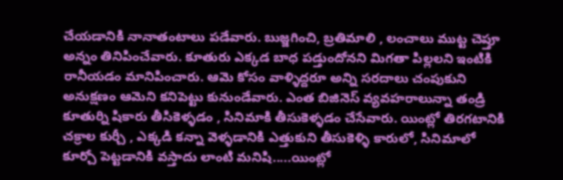చేయడానికి నానాతంటాలు పడేవారు. బుజ్జగించి, బ్రతిమాలి , లంచాలు ముట్ట చెప్తూ అన్నం తినిపించేవారు. కూతురు ఎక్కడ బాధ పడ్తుందోనని మిగతా పిల్లలని ఇంటికి రానీయడం మానిపించారు. ఆమె కోసం వాళ్ళిద్దరూ అన్ని సరదాలు చంపుకుని అనుక్షణం ఆమెని కనిపెట్టు కునుండేవారు. ఎంత బిజినెస్ వ్యవహరాలున్నా తండ్రి కూతుర్ని షికారు తీసికెళ్ళడం , సినిమాకి తీసుకెళ్ళడం చేసేవారు. యింట్లో తిరగటానికి చక్రాల కుర్చీ , ఎక్కడి కన్నా వెళ్ళడానికి ఎత్తుకుని తీసుకెళ్ళి కారులో, సినిమాలో కూర్చో పెట్టడానికి వస్తాదు లాంటి మనిషి.....యింట్లో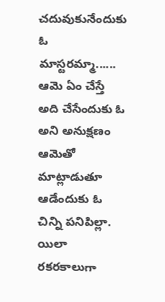చదువుకునేందుకు ఓ మాస్టరమ్మా...... ఆమె ఏం చేస్తే అది చేసేందుకు ఓ అని అనుక్షణం ఆమెతో మాట్లాడుతూ ఆడేందుకు ఓ చిన్ని పనిపిల్లా. యిలా రకరకాలుగా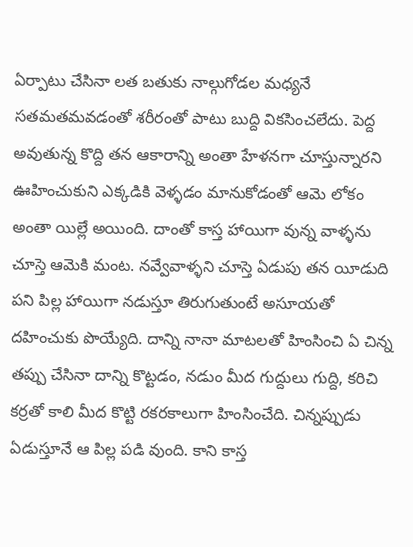ఏర్పాటు చేసినా లత బతుకు నాల్గుగోడల మధ్యనే సతమతమవడంతో శరీరంతో పాటు బుద్ది వికసించలేదు. పెద్ద అవుతున్న కొద్ది తన ఆకారాన్ని అంతా హేళనగా చూస్తున్నారని ఊహించుకుని ఎక్కడికి వెళ్ళడం మానుకోడంతో ఆమె లోకం అంతా యిల్లే అయింది. దాంతో కాస్త హాయిగా వున్న వాళ్ళను చూస్తె ఆమెకి మంట. నవ్వేవాళ్ళని చూస్తె ఏడుపు తన యీడుది పని పిల్ల హాయిగా నడుస్తూ తిరుగుతుంటే అసూయతో దహించుకు పొయ్యేది. దాన్ని నానా మాటలతో హింసించి ఏ చిన్న తప్పు చేసినా దాన్ని కొట్టడం, నడుం మీద గుద్దులు గుద్ది, కరిచి కర్రతో కాలి మీద కొట్టి రకరకాలుగా హింసించేది. చిన్నప్పుడు ఏడుస్తూనే ఆ పిల్ల పడి వుంది. కాని కాస్త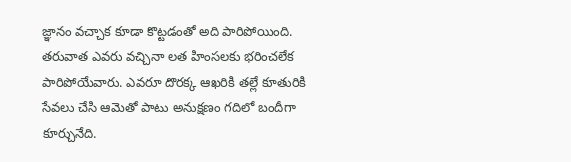జ్ఞానం వచ్చాక కూడా కొట్టడంతో అది పారిపోయింది. తరువాత ఎవరు వచ్చినా లత హింసలకు భరించలేక పారిపోయేవారు. ఎవరూ దొరక్క ఆఖరికి తల్లే కూతురికి సేవలు చేసి ఆమెతో పాటు అనుక్షణం గదిలో బందీగా కూర్చునేది.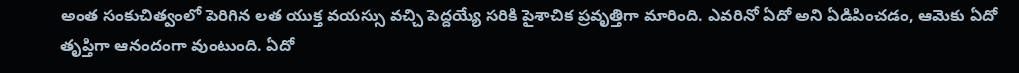అంత సంకుచిత్వంలో పెరిగిన లత యుక్త వయస్సు వచ్చి పెద్దయ్యే సరికి పైశాచిక ప్రవృత్తిగా మారింది. ఎవరినో ఏదో అని ఏడిపించడం, ఆమెకు ఏదో తృప్తిగా ఆనందంగా వుంటుంది. ఏదో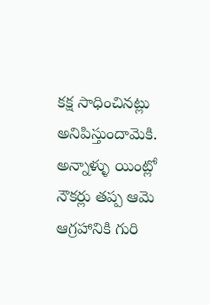కక్ష సాధించినట్లు అనిపిస్తుందామెకి. అన్నాళ్ళు యింట్లో నౌకర్లు తప్ప ఆమె ఆగ్రహానికి గురి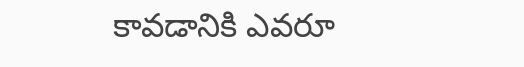కావడానికి ఎవరూ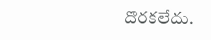దొరకలేదు.